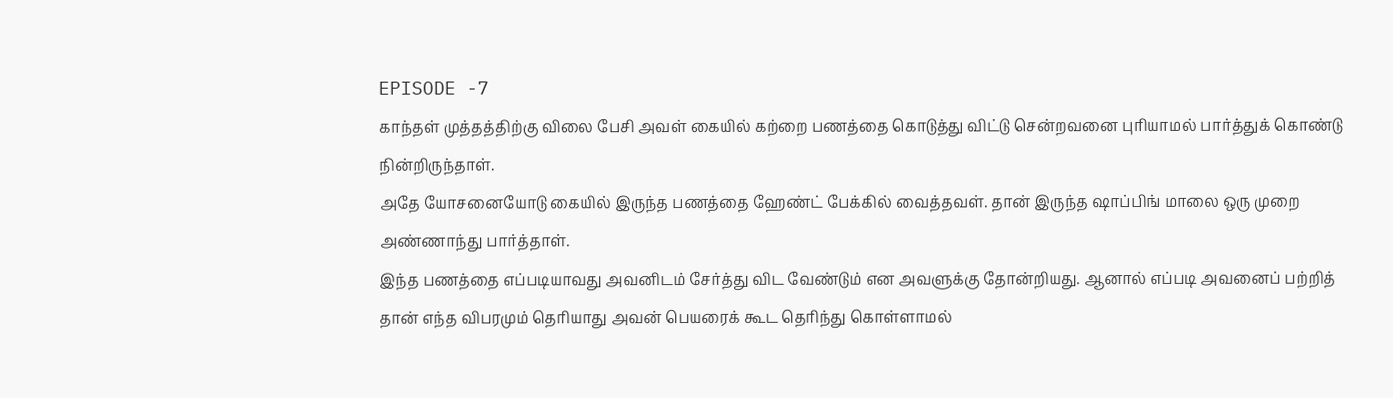EPISODE -7
காந்தள் முத்தத்திற்கு விலை பேசி அவள் கையில் கற்றை பணத்தை கொடுத்து விட்டு சென்றவனை புரியாமல் பார்த்துக் கொண்டு நின்றிருந்தாள்.
அதே யோசனையோடு கையில் இருந்த பணத்தை ஹேண்ட் பேக்கில் வைத்தவள். தான் இருந்த ஷாப்பிங் மாலை ஒரு முறை அண்ணாந்து பார்த்தாள்.
இந்த பணத்தை எப்படியாவது அவனிடம் சேர்த்து விட வேண்டும் என அவளுக்கு தோன்றியது. ஆனால் எப்படி அவனைப் பற்றித் தான் எந்த விபரமும் தெரியாது அவன் பெயரைக் கூட தெரிந்து கொள்ளாமல்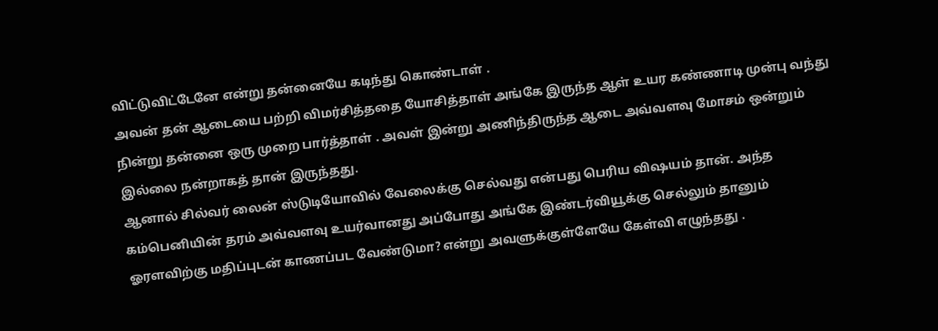விட்டுவிட்டேனே என்று தன்னையே கடிந்து கொண்டாள் .
அவன் தன் ஆடையை பற்றி விமர்சித்ததை யோசித்தாள் அங்கே இருந்த ஆள் உயர கண்ணாடி முன்பு வந்து நின்று தன்னை ஒரு முறை பார்த்தாள் . அவள் இன்று அணிந்திருந்த ஆடை அவ்வளவு மோசம் ஒன்றும் இல்லை நன்றாகத் தான் இருந்தது.
ஆனால் சில்வர் லைன் ஸ்டுடியோவில் வேலைக்கு செல்வது என்பது பெரிய விஷயம் தான். அந்த கம்பெனியின் தரம் அவ்வளவு உயர்வானது அப்போது அங்கே இண்டர்வியூக்கு செல்லும் தானும் ஓரளவிற்கு மதிப்புடன் காணப்பட வேண்டுமா? என்று அவளுக்குள்ளேயே கேள்வி எழுந்தது .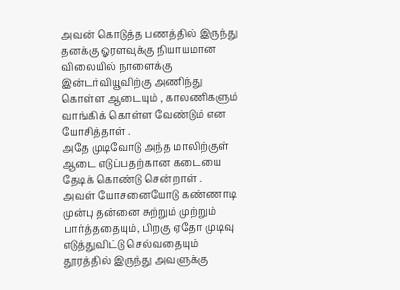அவன் கொடுத்த பணத்தில் இருந்து தனக்கு ஓரளவுக்கு நியாயமான விலையில் நாளைக்கு இன்டர்வியூவிற்கு அணிந்து கொள்ள ஆடையும் , காலணிகளும் வாங்கிக் கொள்ள வேண்டும் என யோசித்தாள் .
அதே முடிவோடு அந்த மாலிற்குள் ஆடை எடுப்பதற்கான கடையை தேடிக் கொண்டு சென்றாள் .
அவள் யோசனையோடு கண்ணாடி முன்பு தன்னை சுற்றும் முற்றும் பார்த்ததையும், பிறகு ஏதோ முடிவு எடுத்துவிட்டு செல்வதையும் தூரத்தில் இருந்து அவளுக்கு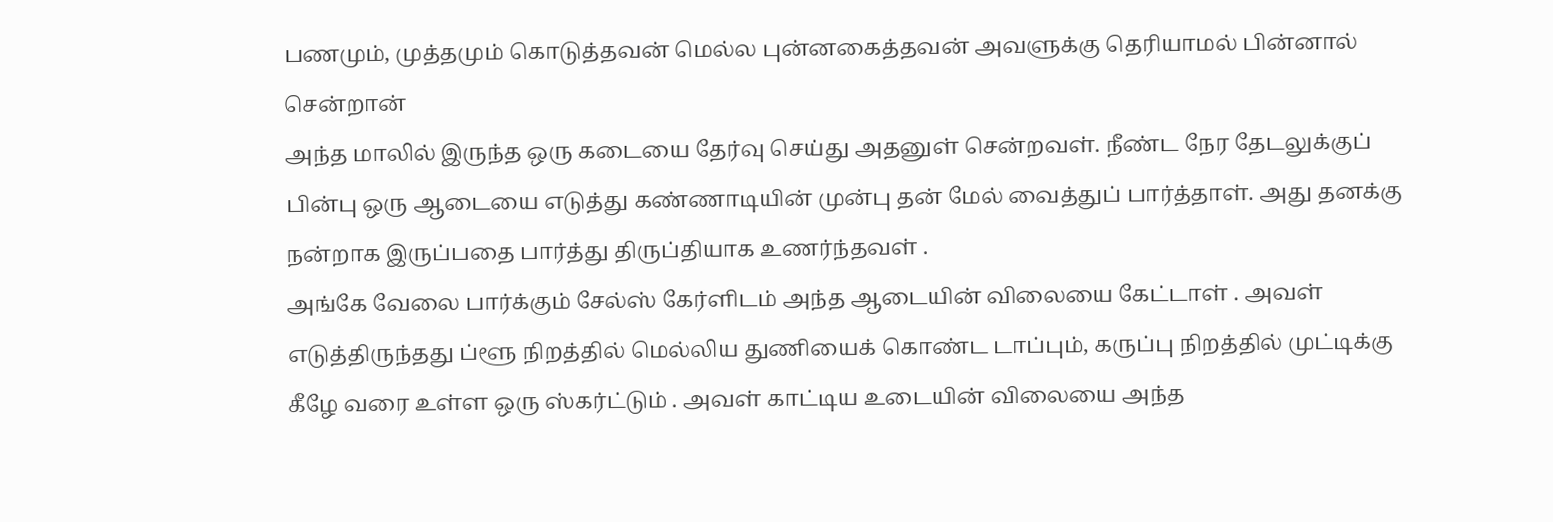பணமும், முத்தமும் கொடுத்தவன் மெல்ல புன்னகைத்தவன் அவளுக்கு தெரியாமல் பின்னால் சென்றான்
அந்த மாலில் இருந்த ஒரு கடையை தேர்வு செய்து அதனுள் சென்றவள். நீண்ட நேர தேடலுக்குப் பின்பு ஒரு ஆடையை எடுத்து கண்ணாடியின் முன்பு தன் மேல் வைத்துப் பார்த்தாள். அது தனக்கு நன்றாக இருப்பதை பார்த்து திருப்தியாக உணர்ந்தவள் .
அங்கே வேலை பார்க்கும் சேல்ஸ் கேர்ளிடம் அந்த ஆடையின் விலையை கேட்டாள் . அவள் எடுத்திருந்தது ப்ளூ நிறத்தில் மெல்லிய துணியைக் கொண்ட டாப்பும், கருப்பு நிறத்தில் முட்டிக்கு கீழே வரை உள்ள ஒரு ஸ்கர்ட்டும் . அவள் காட்டிய உடையின் விலையை அந்த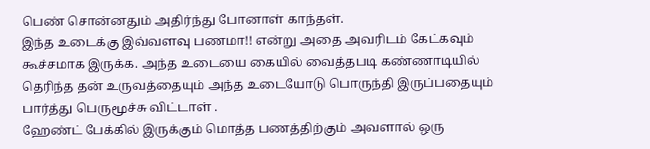பெண் சொன்னதும் அதிர்ந்து போனாள் காந்தள்.
இந்த உடைக்கு இவ்வளவு பணமா!! என்று அதை அவரிடம் கேட்கவும் கூச்சமாக இருக்க. அந்த உடையை கையில் வைத்தபடி கண்ணாடியில் தெரிந்த தன் உருவத்தையும் அந்த உடையோடு பொருந்தி இருப்பதையும் பார்த்து பெருமூச்சு விட்டாள் .
ஹேண்ட் பேக்கில் இருக்கும் மொத்த பணத்திற்கும் அவளால் ஒரு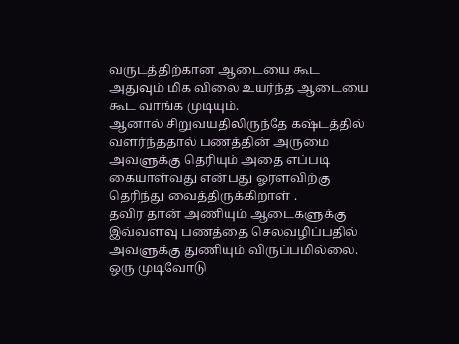வருடத்திற்கான ஆடையை கூட அதுவும் மிக விலை உயர்ந்த ஆடையை கூட வாங்க முடியும்.
ஆனால் சிறுவயதிலிருந்தே கஷ்டத்தில் வளர்ந்ததால் பணத்தின் அருமை அவளுக்கு தெரியும் அதை எப்படி கையாள்வது என்பது ஓரளவிற்கு தெரிந்து வைத்திருக்கிறாள் .
தவிர தான் அணியும் ஆடைகளுக்கு இவ்வளவு பணத்தை செலவழிப்பதில் அவளுக்கு துணியும் விருப்பமில்லை. ஒரு முடிவோடு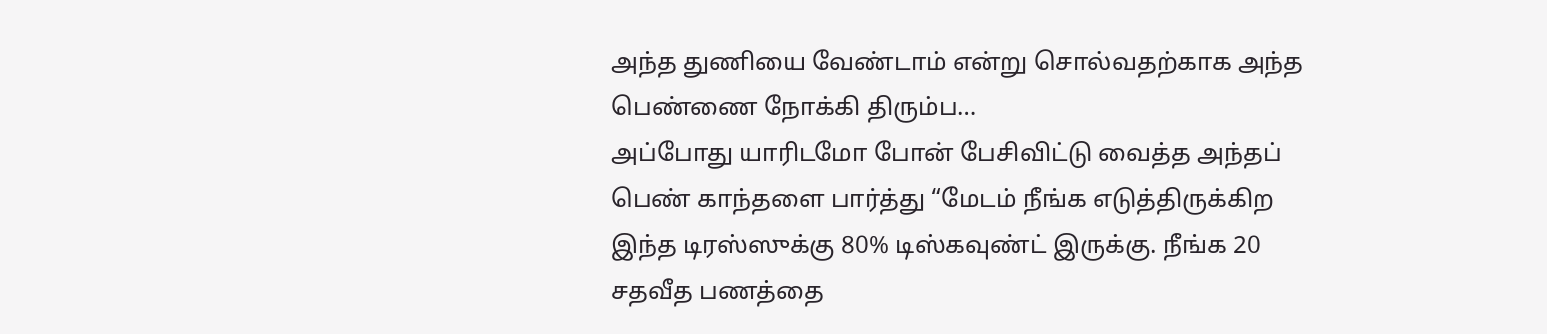அந்த துணியை வேண்டாம் என்று சொல்வதற்காக அந்த பெண்ணை நோக்கி திரும்ப…
அப்போது யாரிடமோ போன் பேசிவிட்டு வைத்த அந்தப் பெண் காந்தளை பார்த்து “மேடம் நீங்க எடுத்திருக்கிற இந்த டிரஸ்ஸுக்கு 80% டிஸ்கவுண்ட் இருக்கு. நீங்க 20 சதவீத பணத்தை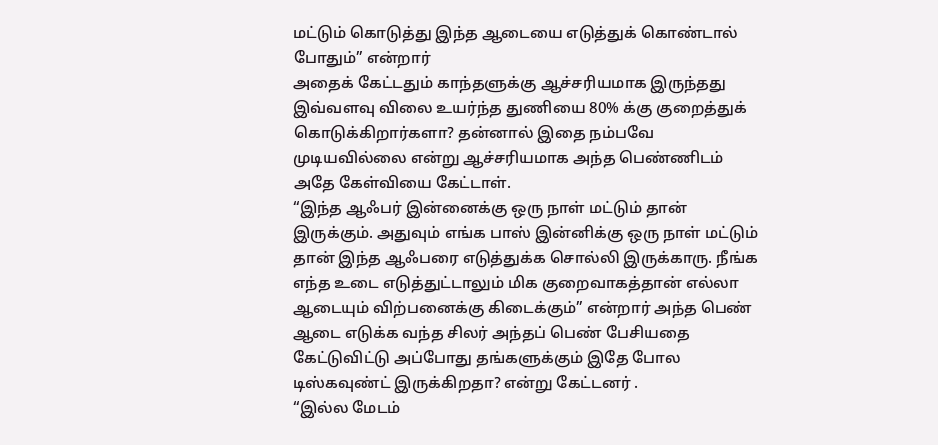மட்டும் கொடுத்து இந்த ஆடையை எடுத்துக் கொண்டால் போதும்” என்றார்
அதைக் கேட்டதும் காந்தளுக்கு ஆச்சரியமாக இருந்தது இவ்வளவு விலை உயர்ந்த துணியை 80% க்கு குறைத்துக் கொடுக்கிறார்களா? தன்னால் இதை நம்பவே முடியவில்லை என்று ஆச்சரியமாக அந்த பெண்ணிடம் அதே கேள்வியை கேட்டாள்.
“இந்த ஆஃபர் இன்னைக்கு ஒரு நாள் மட்டும் தான் இருக்கும். அதுவும் எங்க பாஸ் இன்னிக்கு ஒரு நாள் மட்டும் தான் இந்த ஆஃபரை எடுத்துக்க சொல்லி இருக்காரு. நீங்க எந்த உடை எடுத்துட்டாலும் மிக குறைவாகத்தான் எல்லா ஆடையும் விற்பனைக்கு கிடைக்கும்” என்றார் அந்த பெண்
ஆடை எடுக்க வந்த சிலர் அந்தப் பெண் பேசியதை கேட்டுவிட்டு அப்போது தங்களுக்கும் இதே போல டிஸ்கவுண்ட் இருக்கிறதா? என்று கேட்டனர் .
“இல்ல மேடம்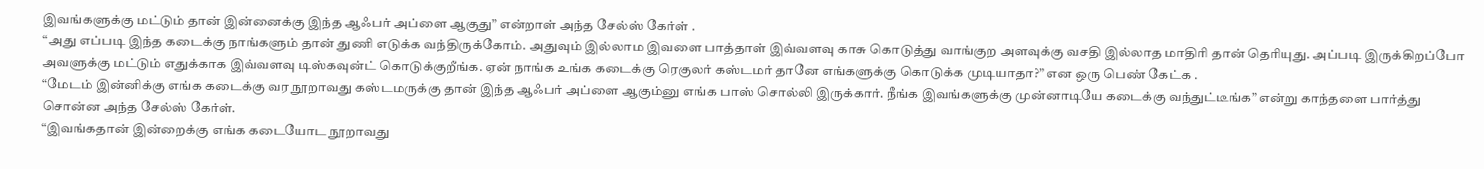இவங்களுக்கு மட்டும் தான் இன்னைக்கு இந்த ஆஃபர் அப்ளை ஆகுது” என்றாள் அந்த சேல்ஸ் கேர்ள் .
“அது எப்படி இந்த கடைக்கு நாங்களும் தான் துணி எடுக்க வந்திருக்கோம். அதுவும் இல்லாம இவளை பாத்தாள் இவ்வளவு காசு கொடுத்து வாங்குற அளவுக்கு வசதி இல்லாத மாதிரி தான் தெரியுது. அப்படி இருக்கிறப்போ அவளுக்கு மட்டும் எதுக்காக இவ்வளவு டிஸ்கவுன்ட் கொடுக்குறீங்க. ஏன் நாங்க உங்க கடைக்கு ரெகுலர் கஸ்டமர் தானே எங்களுக்கு கொடுக்க முடியாதா?” என ஒரு பெண் கேட்க .
“மேடம் இன்னிக்கு எங்க கடைக்கு வர நூறாவது கஸ்டமருக்கு தான் இந்த ஆஃபர் அப்ளை ஆகும்னு எங்க பாஸ் சொல்லி இருக்கார். நீங்க இவங்களுக்கு முன்னாடியே கடைக்கு வந்துட்டீங்க” என்று காந்தளை பார்த்து சொன்ன அந்த சேல்ஸ் கேர்ள்.
“இவங்கதான் இன்றைக்கு எங்க கடையோட நூறாவது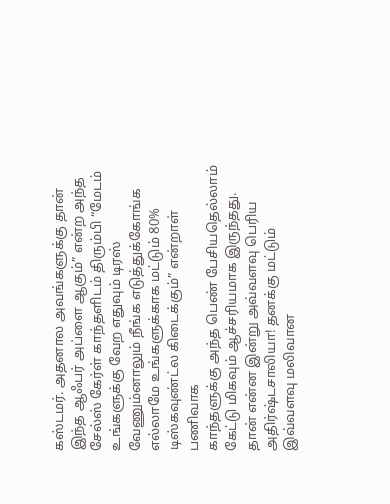கஸ்டமர். அதனால அவங்களுக்கு தான் இந்த ஆஃபர் அப்ளை ஆகும்” என்ற அந்த சேல்ஸ் கேர்ள் காந்தளிடம் திரும்பி “மேடம் உங்களுக்கு வேற எதுவும் டிரஸ் வேணும்னாலும் நீங்க எடுத்துக்கோங்க எல்லாமே உங்களுக்காக மட்டும் 80% டிஸ்கவுண்ட்ல கிடைக்கும்” என்றாள் பணிவாக
காந்தளுக்கு அந்த பெண் பேசியதெல்லாம் கேட்டு மிகவும் ஆச்சரியமாக இருந்தது. தான் என்ன இன்று அவ்வளவு பெரிய அதிர்ஷ்டசாலியா! தனக்கு மட்டும் இவ்வளவு மலிவான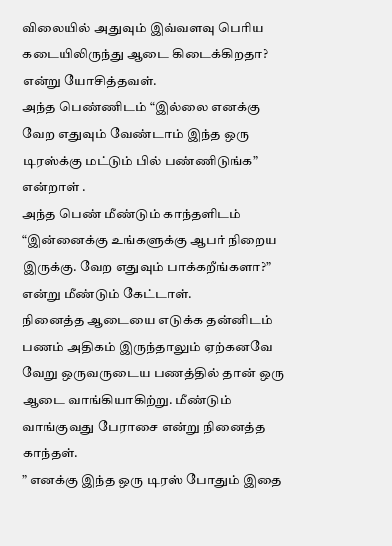விலையில் அதுவும் இவ்வளவு பெரிய கடையிலிருந்து ஆடை கிடைக்கிறதா? என்று யோசித்தவள்.
அந்த பெண்ணிடம் “இல்லை எனக்கு வேற எதுவும் வேண்டாம் இந்த ஒரு டிரஸ்க்கு மட்டும் பில் பண்ணிடுங்க” என்றாள் .
அந்த பெண் மீண்டும் காந்தளிடம் “இன்னைக்கு உங்களுக்கு ஆபர் நிறைய இருக்கு. வேற எதுவும் பாக்கறீங்களா?” என்று மீண்டும் கேட்டாள்.
நினைத்த ஆடையை எடுக்க தன்னிடம் பணம் அதிகம் இருந்தாலும் ஏற்கனவே வேறு ஒருவருடைய பணத்தில் தான் ஒரு ஆடை வாங்கியாகிற்று. மீண்டும் வாங்குவது பேராசை என்று நினைத்த காந்தள்.
” எனக்கு இந்த ஒரு டிரஸ் போதும் இதை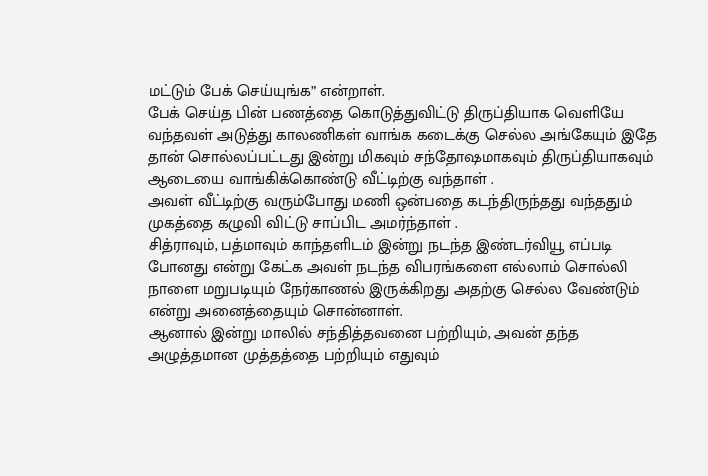மட்டும் பேக் செய்யுங்க” என்றாள்.
பேக் செய்த பின் பணத்தை கொடுத்துவிட்டு திருப்தியாக வெளியே வந்தவள் அடுத்து காலணிகள் வாங்க கடைக்கு செல்ல அங்கேயும் இதே தான் சொல்லப்பட்டது இன்று மிகவும் சந்தோஷமாகவும் திருப்தியாகவும் ஆடையை வாங்கிக்கொண்டு வீட்டிற்கு வந்தாள் .
அவள் வீட்டிற்கு வரும்போது மணி ஒன்பதை கடந்திருந்தது வந்ததும் முகத்தை கழுவி விட்டு சாப்பிட அமர்ந்தாள் .
சித்ராவும், பத்மாவும் காந்தளிடம் இன்று நடந்த இண்டர்வியூ எப்படி போனது என்று கேட்க அவள் நடந்த விபரங்களை எல்லாம் சொல்லி நாளை மறுபடியும் நேர்காணல் இருக்கிறது அதற்கு செல்ல வேண்டும் என்று அனைத்தையும் சொன்னாள்.
ஆனால் இன்று மாலில் சந்தித்தவனை பற்றியும், அவன் தந்த அழுத்தமான முத்தத்தை பற்றியும் எதுவும்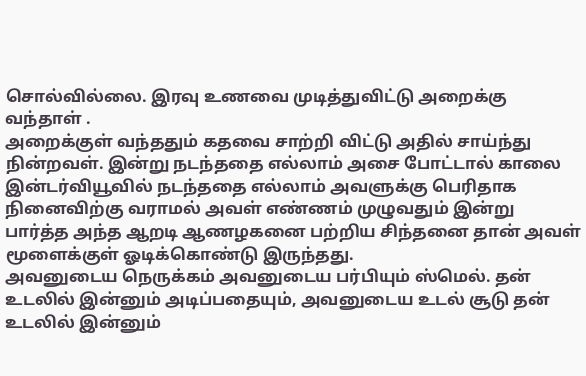சொல்வில்லை. இரவு உணவை முடித்துவிட்டு அறைக்கு வந்தாள் .
அறைக்குள் வந்ததும் கதவை சாற்றி விட்டு அதில் சாய்ந்து நின்றவள். இன்று நடந்ததை எல்லாம் அசை போட்டால் காலை இன்டர்வியூவில் நடந்ததை எல்லாம் அவளுக்கு பெரிதாக நினைவிற்கு வராமல் அவள் எண்ணம் முழுவதும் இன்று பார்த்த அந்த ஆறடி ஆணழகனை பற்றிய சிந்தனை தான் அவள் மூளைக்குள் ஓடிக்கொண்டு இருந்தது.
அவனுடைய நெருக்கம் அவனுடைய பர்பியும் ஸ்மெல். தன் உடலில் இன்னும் அடிப்பதையும், அவனுடைய உடல் சூடு தன் உடலில் இன்னும்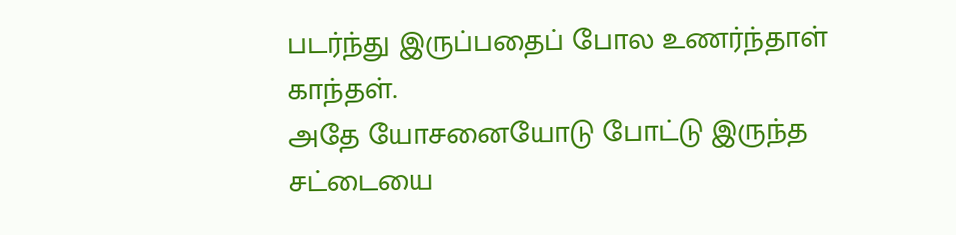படர்ந்து இருப்பதைப் போல உணர்ந்தாள் காந்தள்.
அதே யோசனையோடு போட்டு இருந்த சட்டையை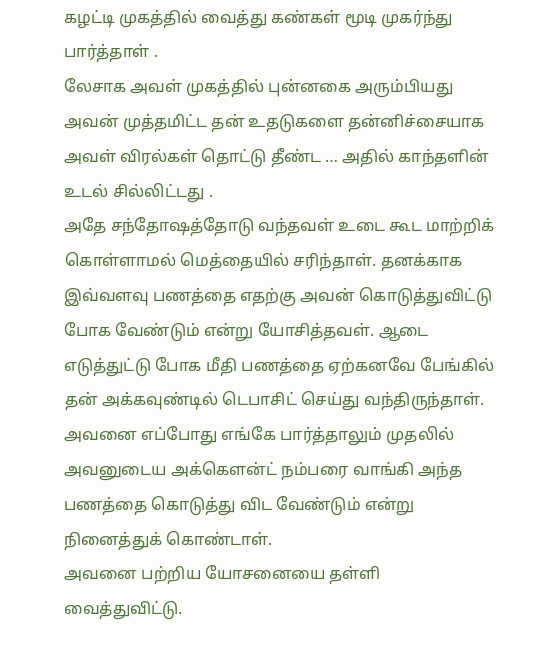கழட்டி முகத்தில் வைத்து கண்கள் மூடி முகர்ந்து பார்த்தாள் .
லேசாக அவள் முகத்தில் புன்னகை அரும்பியது அவன் முத்தமிட்ட தன் உதடுகளை தன்னிச்சையாக அவள் விரல்கள் தொட்டு தீண்ட … அதில் காந்தளின் உடல் சில்லிட்டது .
அதே சந்தோஷத்தோடு வந்தவள் உடை கூட மாற்றிக் கொள்ளாமல் மெத்தையில் சரிந்தாள். தனக்காக இவ்வளவு பணத்தை எதற்கு அவன் கொடுத்துவிட்டு போக வேண்டும் என்று யோசித்தவள். ஆடை எடுத்துட்டு போக மீதி பணத்தை ஏற்கனவே பேங்கில் தன் அக்கவுண்டில் டெபாசிட் செய்து வந்திருந்தாள்.
அவனை எப்போது எங்கே பார்த்தாலும் முதலில் அவனுடைய அக்கௌன்ட் நம்பரை வாங்கி அந்த பணத்தை கொடுத்து விட வேண்டும் என்று நினைத்துக் கொண்டாள்.
அவனை பற்றிய யோசனையை தள்ளி வைத்துவிட்டு.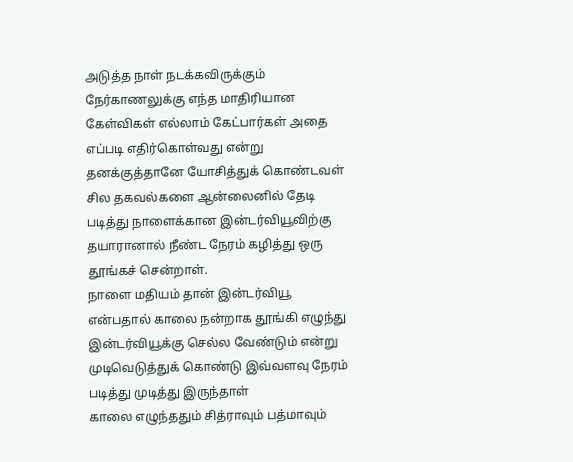அடுத்த நாள் நடக்கவிருக்கும் நேர்காணலுக்கு எந்த மாதிரியான கேள்விகள் எல்லாம் கேட்பார்கள் அதை எப்படி எதிர்கொள்வது என்று தனக்குத்தானே யோசித்துக் கொண்டவள் சில தகவல்களை ஆன்லைனில் தேடி படித்து நாளைக்கான இன்டர்வியூவிற்கு தயாரானால் நீண்ட நேரம் கழித்து ஒரு தூங்கச் சென்றாள்.
நாளை மதியம் தான் இன்டர்வியூ என்பதால் காலை நன்றாக தூங்கி எழுந்து இன்டர்வியூக்கு செல்ல வேண்டும் என்று முடிவெடுத்துக் கொண்டு இவ்வளவு நேரம் படித்து முடித்து இருந்தாள்
காலை எழுந்ததும் சித்ராவும் பத்மாவும்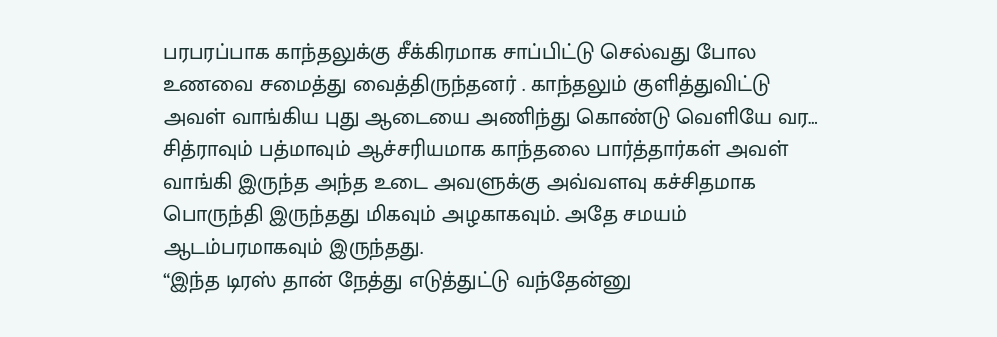பரபரப்பாக காந்தலுக்கு சீக்கிரமாக சாப்பிட்டு செல்வது போல உணவை சமைத்து வைத்திருந்தனர் . காந்தலும் குளித்துவிட்டு அவள் வாங்கிய புது ஆடையை அணிந்து கொண்டு வெளியே வர…
சித்ராவும் பத்மாவும் ஆச்சரியமாக காந்தலை பார்த்தார்கள் அவள் வாங்கி இருந்த அந்த உடை அவளுக்கு அவ்வளவு கச்சிதமாக பொருந்தி இருந்தது மிகவும் அழகாகவும். அதே சமயம் ஆடம்பரமாகவும் இருந்தது.
“இந்த டிரஸ் தான் நேத்து எடுத்துட்டு வந்தேன்னு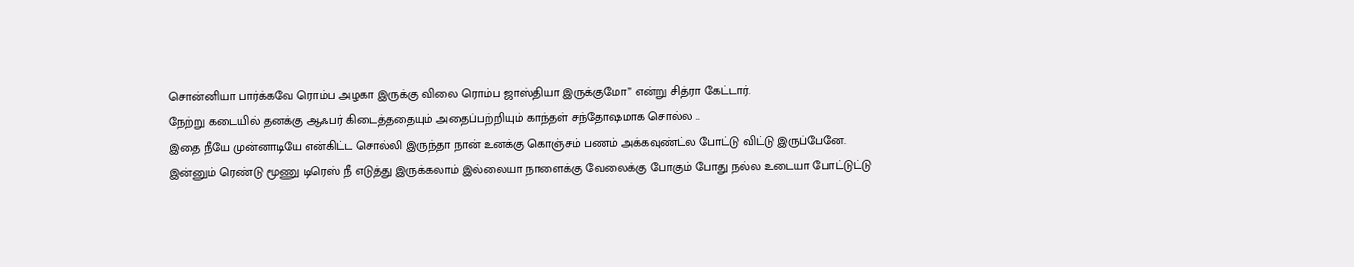சொன்னியா பார்க்கவே ரொம்ப அழகா இருக்கு விலை ரொம்ப ஜாஸ்தியா இருக்குமோ” என்று சித்ரா கேட்டார்.
நேற்று கடையில் தனக்கு ஆஃபர் கிடைத்ததையும் அதைப்பற்றியும் காந்தள் சந்தோஷமாக சொல்ல ..
இதை நீயே முன்னாடியே என்கிட்ட சொல்லி இருந்தா நான் உனக்கு கொஞ்சம் பணம் அக்கவுண்ட்ல போட்டு விட்டு இருப்பேனே. இன்னும் ரெண்டு மூணு டிரெஸ் நீ எடுத்து இருக்கலாம் இல்லையா நாளைக்கு வேலைக்கு போகும் போது நல்ல உடையா போட்டுட்டு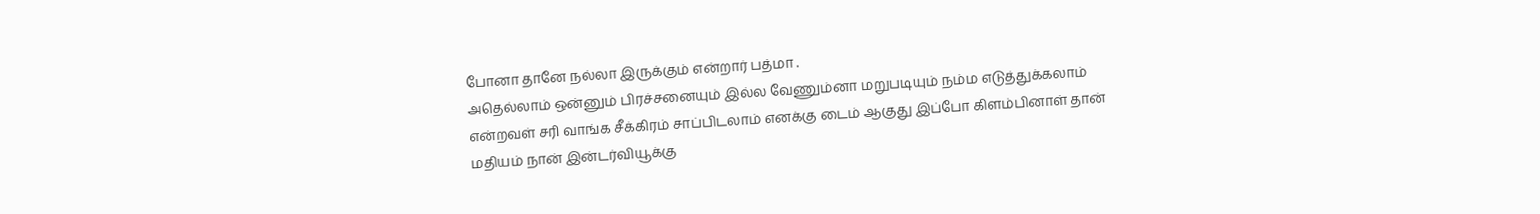போனா தானே நல்லா இருக்கும் என்றார் பத்மா .
அதெல்லாம் ஒன்னும் பிரச்சனையும் இல்ல வேணும்னா மறுபடியும் நம்ம எடுத்துக்கலாம் என்றவள் சரி வாங்க சீக்கிரம் சாப்பிடலாம் எனக்கு டைம் ஆகுது இப்போ கிளம்பினாள் தான் மதியம் நான் இன்டர்வியூக்கு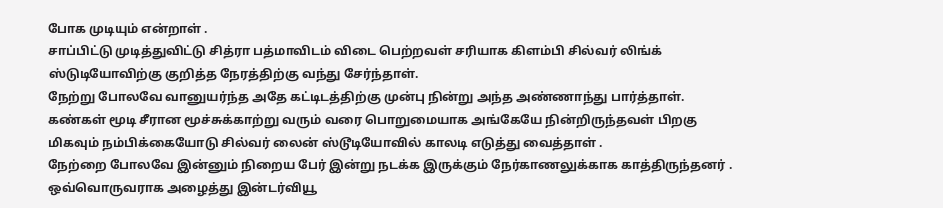போக முடியும் என்றாள் .
சாப்பிட்டு முடித்துவிட்டு சித்ரா பத்மாவிடம் விடை பெற்றவள் சரியாக கிளம்பி சில்வர் லிங்க் ஸ்டுடியோவிற்கு குறித்த நேரத்திற்கு வந்து சேர்ந்தாள்.
நேற்று போலவே வானுயர்ந்த அதே கட்டிடத்திற்கு முன்பு நின்று அந்த அண்ணாந்து பார்த்தாள். கண்கள் மூடி சீரான மூச்சுக்காற்று வரும் வரை பொறுமையாக அங்கேயே நின்றிருந்தவள் பிறகு மிகவும் நம்பிக்கையோடு சில்வர் லைன் ஸ்டூடியோவில் காலடி எடுத்து வைத்தாள் .
நேற்றை போலவே இன்னும் நிறைய பேர் இன்று நடக்க இருக்கும் நேர்காணலுக்காக காத்திருந்தனர் . ஒவ்வொருவராக அழைத்து இன்டர்வியூ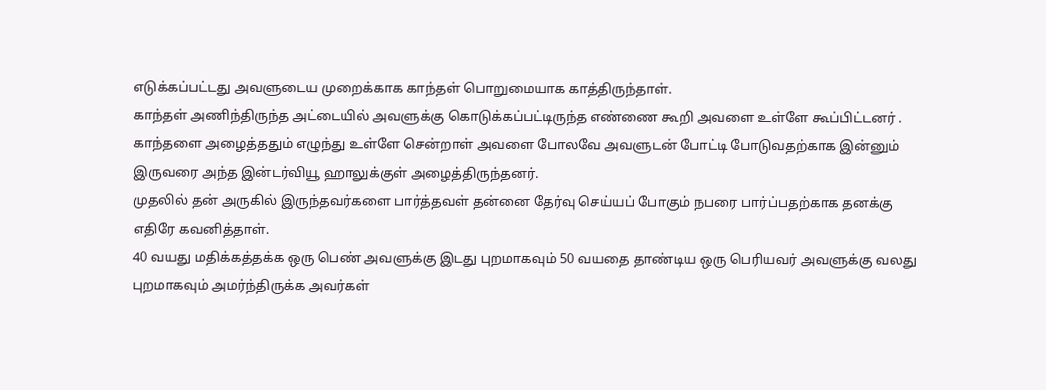எடுக்கப்பட்டது அவளுடைய முறைக்காக காந்தள் பொறுமையாக காத்திருந்தாள்.
காந்தள் அணிந்திருந்த அட்டையில் அவளுக்கு கொடுக்கப்பட்டிருந்த எண்ணை கூறி அவளை உள்ளே கூப்பிட்டனர் .
காந்தளை அழைத்ததும் எழுந்து உள்ளே சென்றாள் அவளை போலவே அவளுடன் போட்டி போடுவதற்காக இன்னும் இருவரை அந்த இன்டர்வியூ ஹாலுக்குள் அழைத்திருந்தனர்.
முதலில் தன் அருகில் இருந்தவர்களை பார்த்தவள் தன்னை தேர்வு செய்யப் போகும் நபரை பார்ப்பதற்காக தனக்கு எதிரே கவனித்தாள்.
40 வயது மதிக்கத்தக்க ஒரு பெண் அவளுக்கு இடது புறமாகவும் 50 வயதை தாண்டிய ஒரு பெரியவர் அவளுக்கு வலது புறமாகவும் அமர்ந்திருக்க அவர்கள்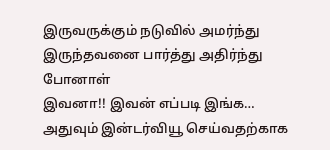இருவருக்கும் நடுவில் அமர்ந்து இருந்தவனை பார்த்து அதிர்ந்து போனாள்
இவனா!! இவன் எப்படி இங்க… அதுவும் இன்டர்வியூ செய்வதற்காக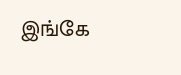இங்கே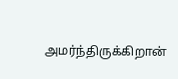அமர்ந்திருக்கிறான்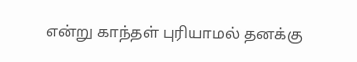என்று காந்தள் புரியாமல் தனக்கு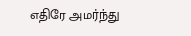எதிரே அமர்ந்து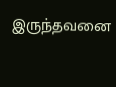இருந்தவனை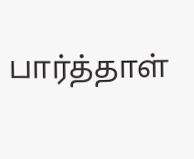பார்த்தாள்